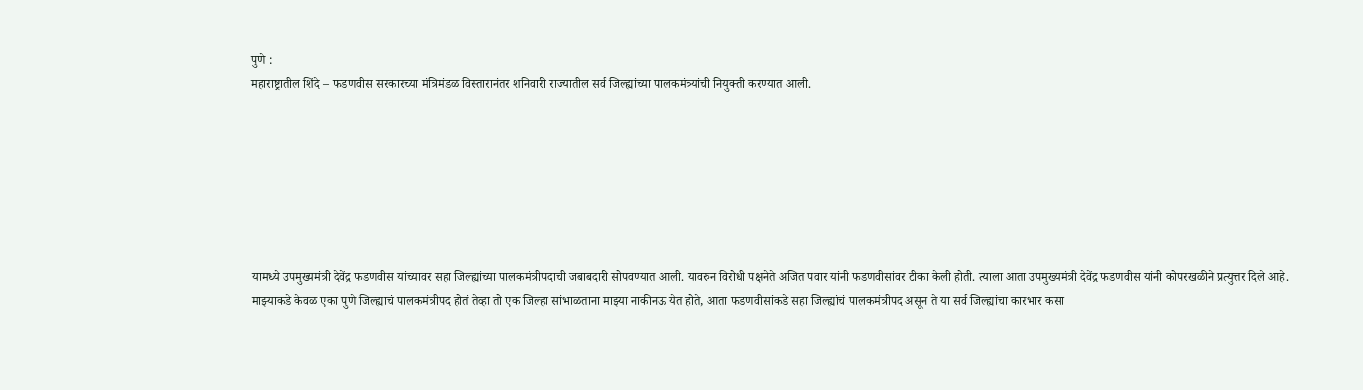पुणे :
महाराष्ट्रातील शिंदे – फडणवीस सरकारच्या मंत्रिमंडळ विस्तारानंतर शनिवारी राज्यातील सर्व जिल्ह्यांच्या पालकमंत्र्यांची नियुक्ती करण्यात आली.







यामध्ये उपमुख्यमंत्री देवेंद्र फडणवीस यांच्यावर सहा जिल्ह्यांच्या पालकमंत्रीपदाची जबाबदारी सोपवण्यात आली. यावरुन विरोधी पक्षनेते अजित पवार यांनी फडणवीसांवर टीका केली होती. त्याला आता उपमुख्यमंत्री देवेंद्र फडणवीस यांनी कोपरखळीने प्रत्युत्तर दिले आहे.
माझ्याकडे केवळ एका पुणे जिल्ह्याचं पालकमंत्रीपद होतं तेव्हा तो एक जिल्हा सांभाळताना माझ्या नाकीनऊ येत होते, आता फडणवीसांकडे सहा जिल्ह्यांचं पालकमंत्रीपद असून ते या सर्व जिल्ह्यांचा कारभार कसा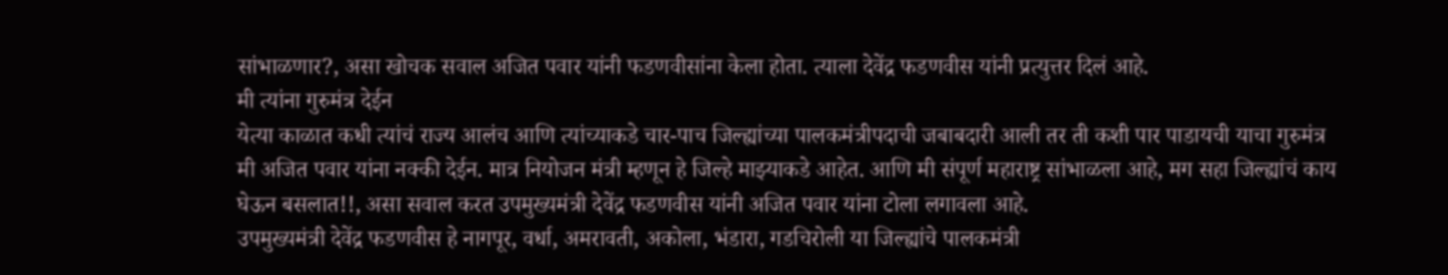सांभाळणार?, असा खोचक सवाल अजित पवार यांनी फडणवीसांना केला होता. त्याला देवेंद्र फडणवीस यांनी प्रत्युत्तर दिलं आहे.
मी त्यांना गुरुमंत्र देईन
येत्या काळात कधी त्यांचं राज्य आलंच आणि त्यांच्याकडे चार-पाच जिल्ह्यांच्या पालकमंत्रीपदाची जबाबदारी आली तर ती कशी पार पाडायची याचा गुरुमंत्र मी अजित पवार यांना नक्की देईन. मात्र नियोजन मंत्री म्हणून हे जिल्हे माझ्याकडे आहेत. आणि मी संपूर्ण महाराष्ट्र सांभाळला आहे, मग सहा जिल्ह्यांचं काय घेऊन बसलात!!, असा सवाल करत उपमुख्यमंत्री देवेंद्र फडणवीस यांनी अजित पवार यांना टोला लगावला आहे.
उपमुख्यमंत्री देवेंद्र फडणवीस हे नागपूर, वर्धा, अमरावती, अकोला, भंडारा, गडचिरोली या जिल्ह्यांचे पालकमंत्री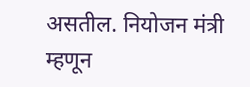असतील. नियोजन मंत्री म्हणून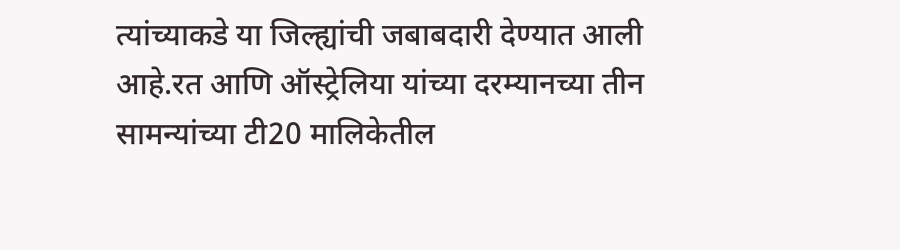त्यांच्याकडे या जिल्ह्यांची जबाबदारी देण्यात आली आहे.रत आणि ऑस्ट्रेलिया यांच्या दरम्यानच्या तीन सामन्यांच्या टी20 मालिकेतील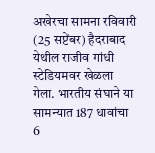अखेरचा सामना रविवारी (25 सप्टेंबर) हैदराबाद येथील राजीव गांधी स्टेडियमवर खेळला गेला. भारतीय संघाने या सामन्यात 187 धावांचा 6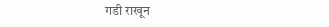गडी राखून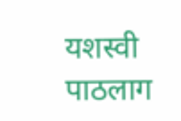यशस्वी पाठलाग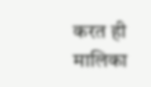करत ही मालिका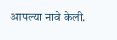आपल्या नावे केली.